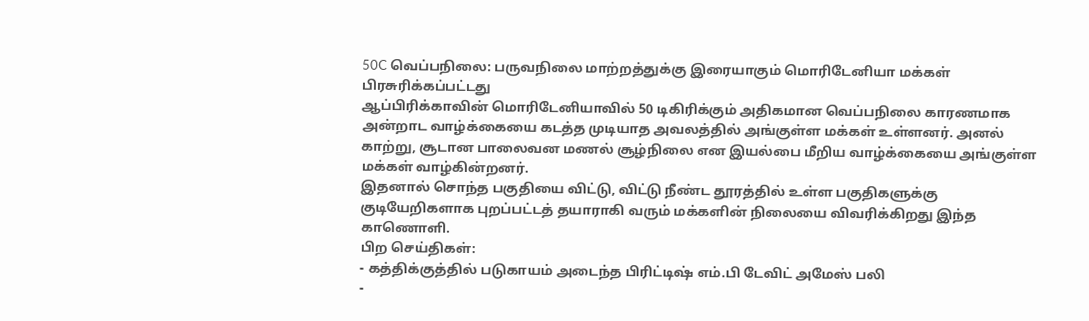50C வெப்பநிலை: பருவநிலை மாற்றத்துக்கு இரையாகும் மொரிடேனியா மக்கள்
பிரசுரிக்கப்பட்டது
ஆப்பிரிக்காவின் மொரிடேனியாவில் 50 டிகிரிக்கும் அதிகமான வெப்பநிலை காரணமாக அன்றாட வாழ்க்கையை கடத்த முடியாத அவலத்தில் அங்குள்ள மக்கள் உள்ளனர். அனல் காற்று, சூடான பாலைவன மணல் சூழ்நிலை என இயல்பை மீறிய வாழ்க்கையை அங்குள்ள மக்கள் வாழ்கின்றனர்.
இதனால் சொந்த பகுதியை விட்டு, விட்டு நீண்ட தூரத்தில் உள்ள பகுதிகளுக்கு குடியேறிகளாக புறப்பட்டத் தயாராகி வரும் மக்களின் நிலையை விவரிக்கிறது இந்த காணொளி.
பிற செய்திகள்:
- கத்திக்குத்தில் படுகாயம் அடைந்த பிரிட்டிஷ் எம்.பி டேவிட் அமேஸ் பலி
-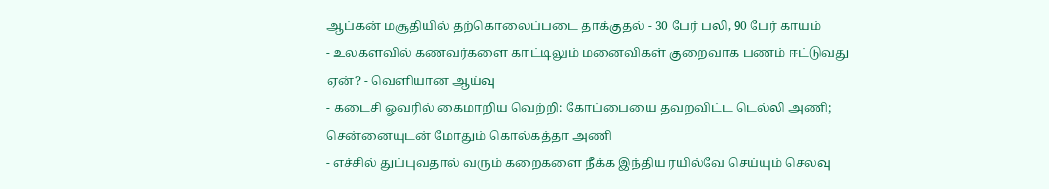ஆப்கன் மசூதியில் தற்கொலைப்படை தாக்குதல் - 30 பேர் பலி, 90 பேர் காயம்
- உலகளவில் கணவர்களை காட்டிலும் மனைவிகள் குறைவாக பணம் ஈட்டுவது ஏன்? - வெளியான ஆய்வு
- கடைசி ஓவரில் கைமாறிய வெற்றி: கோப்பையை தவறவிட்ட டெல்லி அணி; சென்னையுடன் மோதும் கொல்கத்தா அணி
- எச்சில் துப்புவதால் வரும் கறைகளை நீக்க இந்திய ரயில்வே செய்யும் செலவு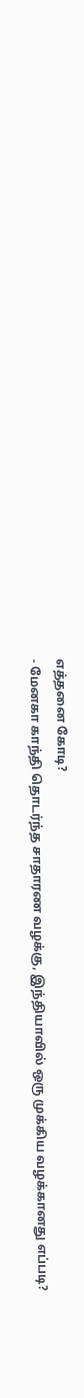எத்தனை கோடி?
- மேனகா காந்தி தொடர்ந்த சாதாரண வழக்கு, இந்தியாவில் ஒரு முக்கிய வழக்கானது எப்படி?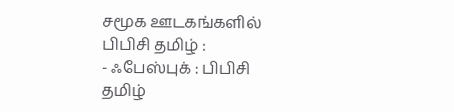சமூக ஊடகங்களில் பிபிசி தமிழ் :
- ஃபேஸ்புக் : பிபிசி தமிழ்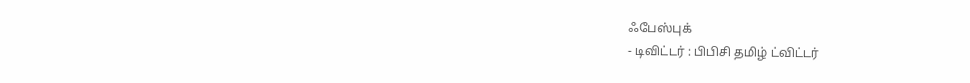ஃபேஸ்புக்
- டிவிட்டர் : பிபிசி தமிழ் ட்விட்டர்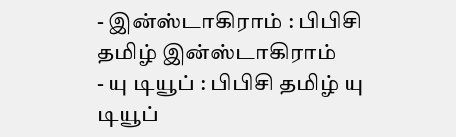- இன்ஸ்டாகிராம் : பிபிசி தமிழ் இன்ஸ்டாகிராம்
- யு டியூப் : பிபிசி தமிழ் யு டியூப்